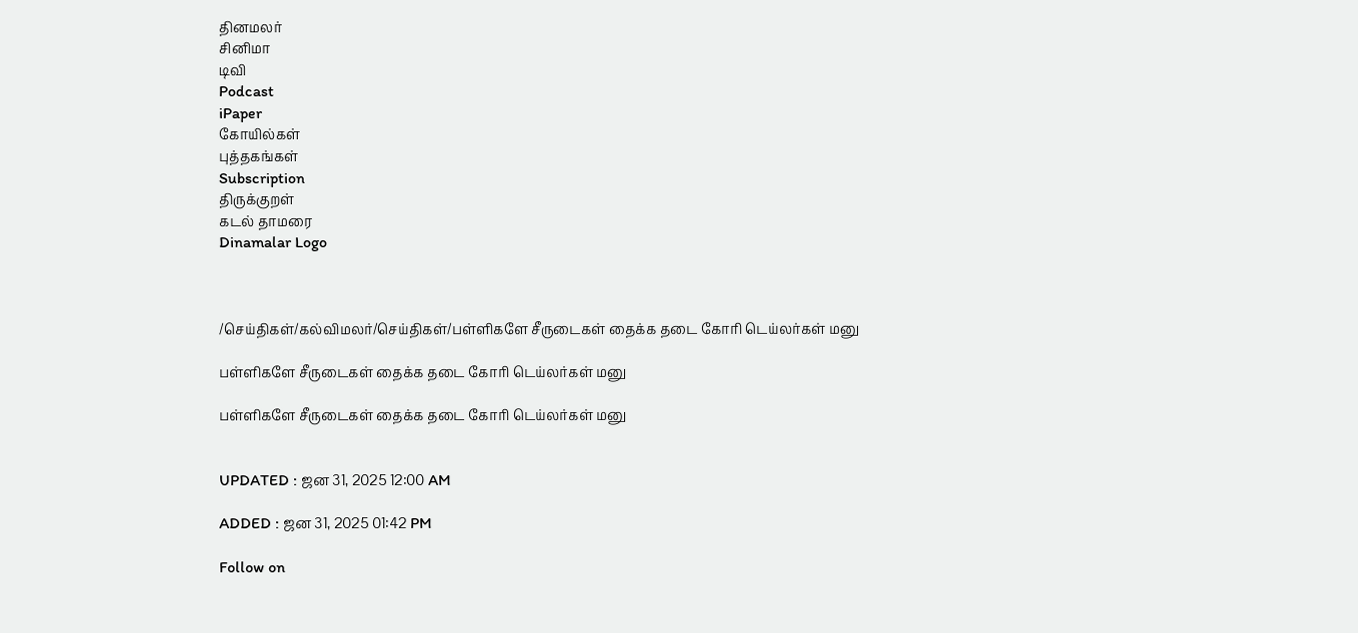தினமலர்
சினிமா
டிவி
Podcast
iPaper
கோயில்கள்
புத்தகங்கள்
Subscription
திருக்குறள்
கடல் தாமரை
Dinamalar Logo



/செய்திகள்/கல்விமலர்/செய்திகள்/பள்ளிகளே சீருடைகள் தைக்க தடை கோரி டெய்லர்கள் மனு

பள்ளிகளே சீருடைகள் தைக்க தடை கோரி டெய்லர்கள் மனு

பள்ளிகளே சீருடைகள் தைக்க தடை கோரி டெய்லர்கள் மனு


UPDATED : ஜன 31, 2025 12:00 AM

ADDED : ஜன 31, 2025 01:42 PM

Follow on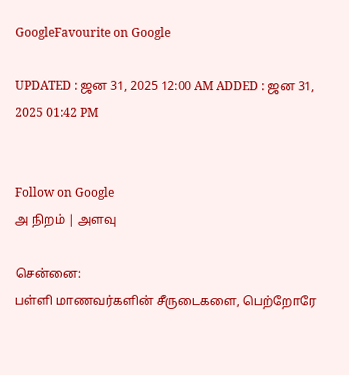GoogleFavourite on Google

UPDATED : ஜன 31, 2025 12:00 AM ADDED : ஜன 31, 2025 01:42 PM


Follow on Google
அ நிறம் | அளவு

சென்னை:
பள்ளி மாணவர்களின் சீருடைகளை, பெற்றோரே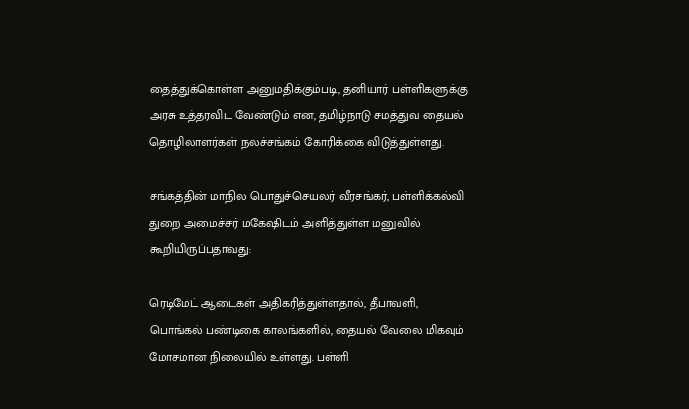தைத்துக்கொள்ள அனுமதிக்கும்படி, தனியார் பள்ளிகளுக்கு அரசு உத்தரவிட வேண்டும் என, தமிழ்நாடு சமத்துவ தையல் தொழிலாளர்கள் நலச்சங்கம் கோரிக்கை விடுத்துள்ளது.

சங்கத்தின் மாநில பொதுச்செயலர் வீரசங்கர், பள்ளிக்கல்வி துறை அமைச்சர் மகேஷிடம் அளித்துள்ள மனுவில் கூறியிருப்பதாவது:

ரெடிமேட் ஆடைகள் அதிகரித்துள்ளதால், தீபாவளி, பொங்கல் பண்டிகை காலங்களில், தையல் வேலை மிகவும் மோசமான நிலையில் உள்ளது. பள்ளி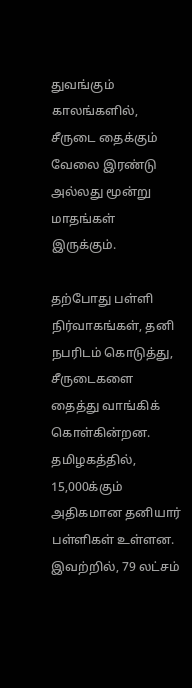துவங்கும் காலங்களில், சீருடை தைக்கும் வேலை இரண்டு அல்லது மூன்று மாதங்கள் இருக்கும்.

தற்போது பள்ளி நிர்வாகங்கள், தனி நபரிடம் கொடுத்து, சீருடைகளை தைத்து வாங்கிக் கொள்கின்றன. தமிழகத்தில், 15,000க்கும் அதிகமான தனியார் பள்ளிகள் உள்ளன. இவற்றில், 79 லட்சம்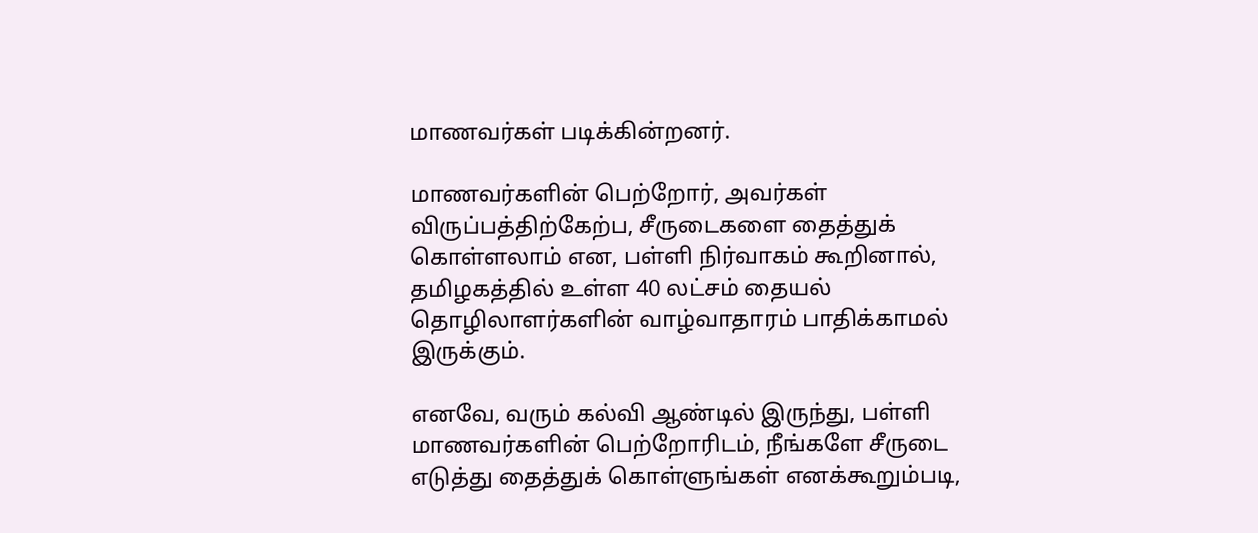மாணவர்கள் படிக்கின்றனர்.

மாணவர்களின் பெற்றோர், அவர்கள் விருப்பத்திற்கேற்ப, சீருடைகளை தைத்துக் கொள்ளலாம் என, பள்ளி நிர்வாகம் கூறினால், தமிழகத்தில் உள்ள 40 லட்சம் தையல் தொழிலாளர்களின் வாழ்வாதாரம் பாதிக்காமல் இருக்கும்.

எனவே, வரும் கல்வி ஆண்டில் இருந்து, பள்ளி மாணவர்களின் பெற்றோரிடம், நீங்களே சீருடை எடுத்து தைத்துக் கொள்ளுங்கள் எனக்கூறும்படி,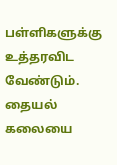பள்ளிகளுக்கு உத்தரவிட வேண்டும். தையல் கலையை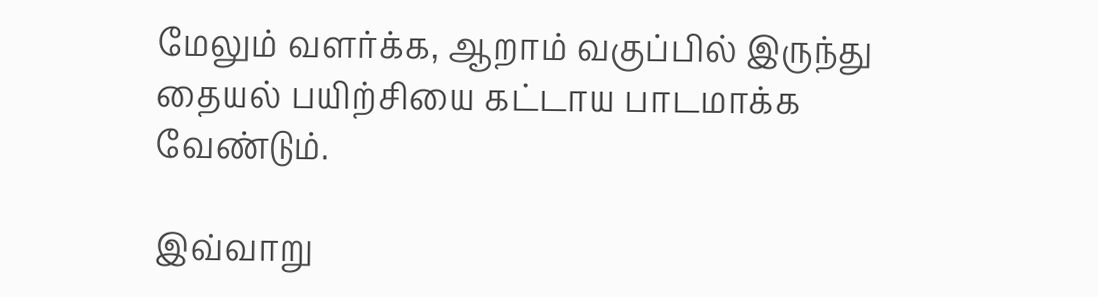மேலும் வளர்க்க, ஆறாம் வகுப்பில் இருந்து தையல் பயிற்சியை கட்டாய பாடமாக்க வேண்டும்.

இவ்வாறு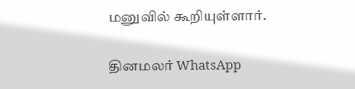மனுவில் கூறியுள்ளார்.

தினமலர் WhatsApp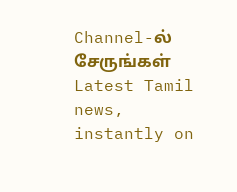Channel-ல் சேருங்கள்
Latest Tamil news, instantly on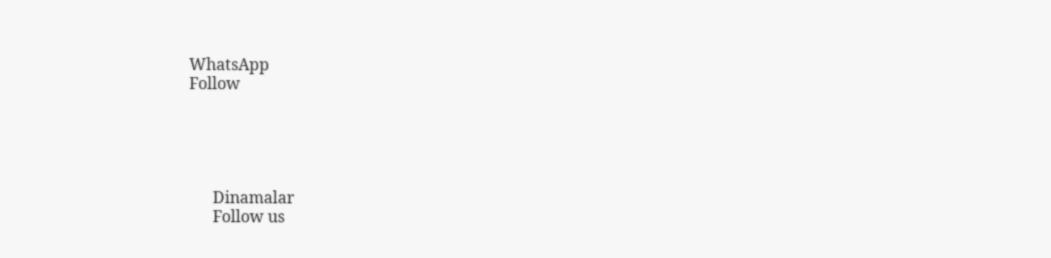WhatsApp
Follow





      Dinamalar
      Follow us